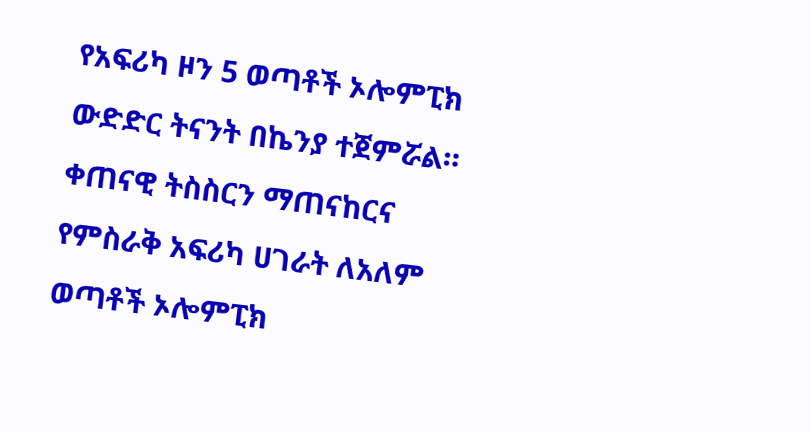የአፍሪካ ዞን 5 ወጣቶች ኦሎምፒክ ውድድር ትናንት በኬንያ ተጀምሯል።
ቀጠናዊ ትስስርን ማጠናከርና የምስራቅ አፍሪካ ሀገራት ለአለም ወጣቶች ኦሎምፒክ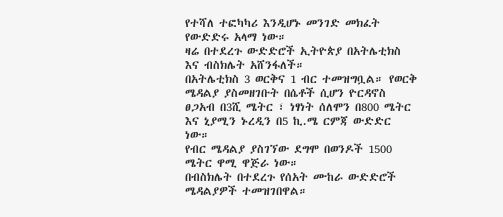የተሻለ ተፎካካሪ እንዲሆኑ መንገድ መክፈት የውድድሩ አላማ ነው።
ዛሬ በተደረጉ ውድድሮች ኢትዮጵያ በአትሌቲክስ እና ብስክሌት አሸንፋለች።
በአትሌቲክስ 3 ወርቅና 1 ብር ተመዝግቧል። የወርቅ ሜዳልያ ያስመዘገቡት በሴቶች ሲሆን ዮርዳኖስ ፀጋአብ በ3ሺ ሜትር ፣ ነፃነት ሰለሞን በ800 ሜትር እና ኒያሚን ኑረዲን በ5 ኪ.ሜ ርምጃ ውድድር ነው።
የብር ሜዳልያ ያስገኘው ደግሞ በወንዶች 1500 ሜትር ዋሚ ዋጅራ ነው።
በብስክሌት በተደረጉ የሰአት ሙከራ ውድድሮች ሜዳልያዎች ተመዝገበዋል።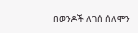በወንዶች ለገሰ ሰለሞን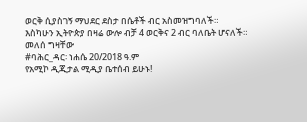ወርቅ ሲያስገኝ ማህደር ደስታ በሴቶች ብር አስመዝግባለች።
እስካሁን ኢትዮጵያ በዛሬ ውሎ ብቻ 4 ወርቅና 2 ብር ባለቤት ሆናለች።
መለሰ ግዛቸው
#ባሕር_ዳር፡ ነሐሴ 20/2018 ዓ.ም
የአሚኮ ዲጂታል ሚዲያ ቤተሰብ ይሁኑ!